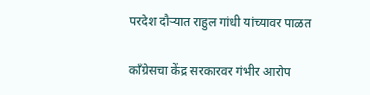परदेश दौर्‍यात राहुल गांधी यांच्यावर पाळत

काँग्रेसचा केंद्र सरकारवर गंभीर आरोप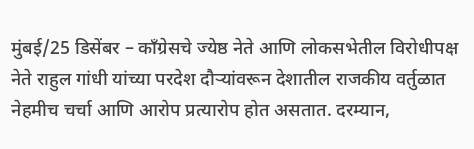मुंबई/25 डिसेंबर – काँग्रेसचे ज्येष्ठ नेते आणि लोकसभेतील विरोधीपक्ष नेते राहुल गांधी यांच्या परदेश दौर्‍यांवरून देशातील राजकीय वर्तुळात नेहमीच चर्चा आणि आरोप प्रत्यारोप होत असतात. दरम्यान,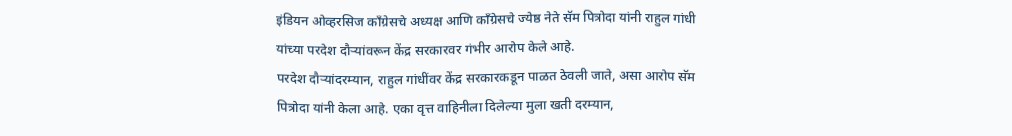इंडियन ओव्हरसिज काँग्रेसचे अध्यक्ष आणि काँग्रेसचे ज्येष्ठ नेते सॅम पित्रोदा यांनी राहुल गांधी यांच्या परदेश दौर्‍यांवरून केंद्र सरकारवर गंभीर आरोप केले आहे.
परदेश दौर्‍यांदरम्यान, राहुल गांधींवर केंद्र सरकारकडून पाळत ठेवली जाते, असा आरोप सॅम पित्रोदा यांनी केला आहे. एका वृत्त वाहिनीला दिलेल्या मुला खती दरम्यान,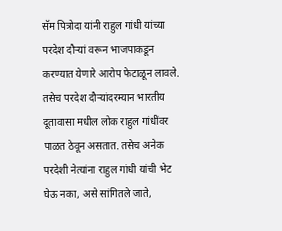सॅम पित्रोदा यांनी राहुल गांधी यांच्या परदेश दौर्‍यां वरून भाजपाकडून करण्यात येणारे आरोप फेटाळून लावले. तसेच परदेश दौर्‍यांदरम्यान भारतीय दूतावासा मधील लोक राहुल गांधींवर पाळत ठेवून असतात. तसेच अनेक परदेशी नेत्यांना राहुल गांधी यांची भेट घेऊ नका, असे सांगितले जाते,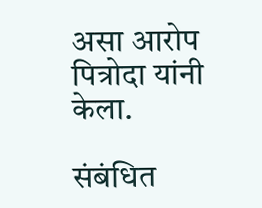असा आरोप पित्रोदा यांनी केला.

संबंधित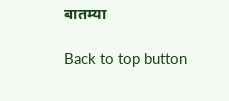बातम्या

Back to top button